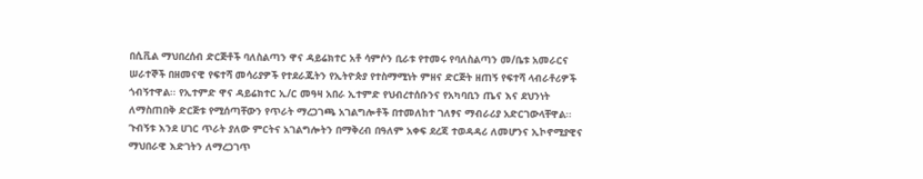በሲቪል ማህበረሰብ ድርጅቶች ባለስልጣን ዋና ዳይሬክተር አቶ ሳምሶን ቢራቱ የተመሩ የባለስልጣን መ/ቤቱ አመራርና ሠራተኞች በዘመናዊ የፍተሻ መሳሪያዎች የተደራጁትን የኢትዮጵያ የተስማሚነት ምዘና ድርጅት ዘጠኝ የፍተሻ ላብራቶሪዎች ጎብኝተዋል፡፡ የኢተምድ ዋና ዳይሬክተር ኢ/ር መዓዛ አበራ ኢተምድ የህብረተሰቡንና የአካባቢን ጤና እና ደህንነት ለማስጠበቅ ድርጅቱ የሚሰጣቸውን የጥራት ማረጋገጫ አገልግሎቶች በተመለከተ ገለፃና ማብራሪያ አድርገውላቸዋል፡፡
ጉብኝቱ እንደ ሀገር ጥራት ያለው ምርትና አገልግሎትን በማቅረብ በዓለም አቀፍ ደረጃ ተወዳዳሪ ለመሆንና ኢኮኖሚያዊና ማህበራዊ እድገትን ለማረጋገጥ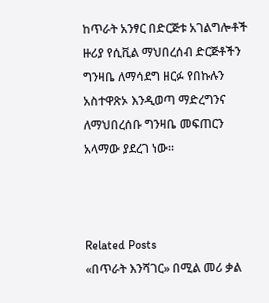ከጥራት አንፃር በድርጅቱ አገልግሎቶች ዙሪያ የሲቪል ማህበረሰብ ድርጅቶችን ግንዛቤ ለማሳደግ ዘርፉ የበኩሉን አስተዋጽኦ እንዲወጣ ማድረግንና ለማህበረሰቡ ግንዛቤ መፍጠርን አላማው ያደረገ ነው፡፡



Related Posts
«በጥራት እንሻገር» በሚል መሪ ቃል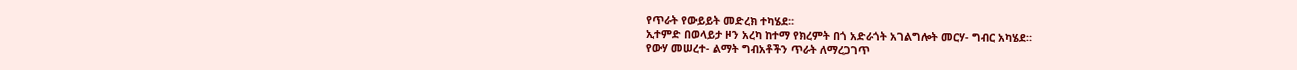የጥራት የውይይት መድረክ ተካሄደ፡፡
ኢተምድ በወላይታ ዞን አረካ ከተማ የክረምት በጎ አድራጎት አገልግሎት መርሃ- ግብር አካሄደ።
የውሃ መሠረተ- ልማት ግብአቶችን ጥራት ለማረጋገጥ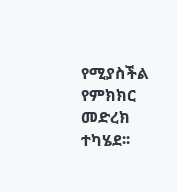የሚያስችል የምክክር መድረክ ተካሄደ፡፡